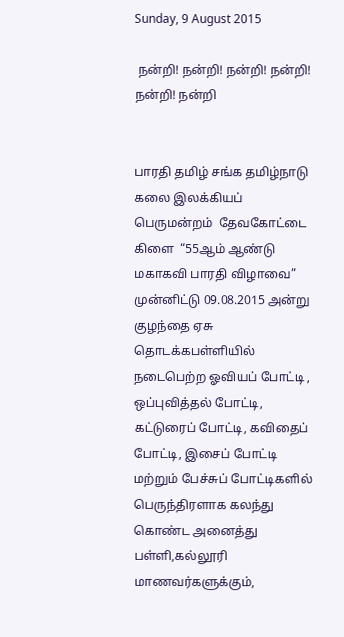Sunday, 9 August 2015

 நன்றி! நன்றி! நன்றி! நன்றி! நன்றி! நன்றி


பாரதி தமிழ் சங்க தமிழ்நாடு கலை இலக்கியப் பெருமன்றம்  தேவகோட்டை கிளை  “55ஆம் ஆண்டு மகாகவி பாரதி விழாவை” முன்னிட்டு 09.08.2015 அன்று குழந்தை ஏசு தொடக்கபள்ளியில் நடைபெற்ற ஓவியப் போட்டி , ஒப்புவித்தல் போட்டி, கட்டுரைப் போட்டி, கவிதைப் போட்டி, இசைப் போட்டி மற்றும் பேச்சுப் போட்டிகளில் பெருந்திரளாக கலந்து கொண்ட அனைத்து பள்ளி,கல்லூரி மாணவர்களுக்கும்,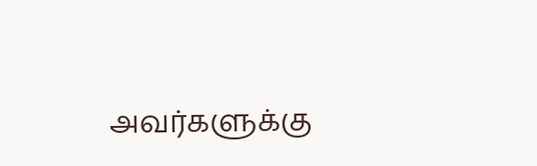அவர்களுக்கு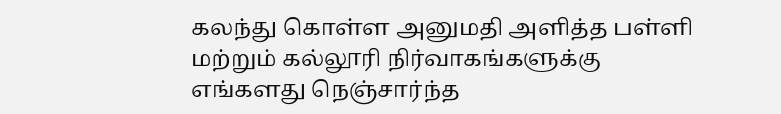கலந்து கொள்ள அனுமதி அளித்த பள்ளி மற்றும் கல்லூரி நிர்வாகங்களுக்கு எங்களது நெஞ்சார்ந்த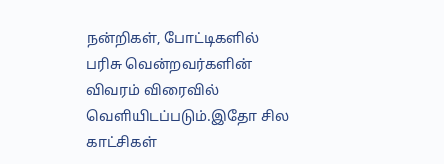நன்றிகள், போட்டிகளில் பரிசு வென்றவர்களின் விவரம் விரைவில் வெளியிடப்படும்.இதோ சில காட்சிகள்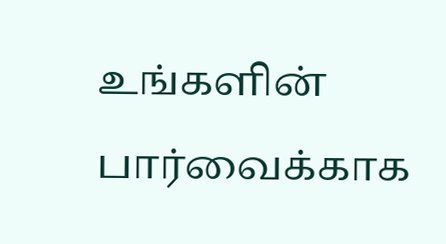உங்களின் பார்வைக்காக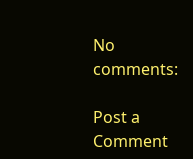No comments:

Post a Comment